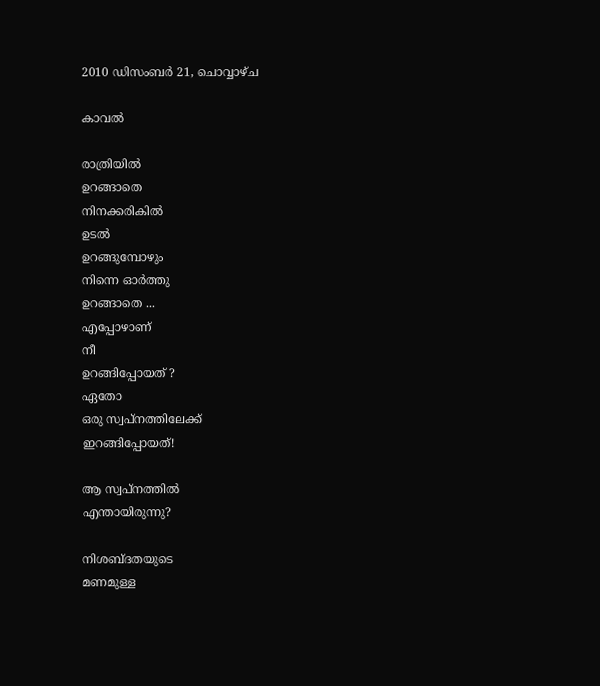2010 ഡിസംബർ 21, ചൊവ്വാഴ്ച

കാവല്‍

രാത്രിയില്‍
ഉറങ്ങാതെ
നിനക്കരികില്‍
ഉടല്‍
ഉറങ്ങുമ്പോഴും
നിന്നെ ഓര്‍ത്തു
ഉറങ്ങാതെ ...
എപ്പോഴാണ്
നീ
ഉറങ്ങിപ്പോയത് ?
ഏതോ
ഒരു സ്വപ്നത്തിലേക്ക്
ഇറങ്ങിപ്പോയത്!

ആ സ്വപ്നത്തില്‍
എന്തായിരുന്നു?

നിശബ്ദതയുടെ
മണമുള്ള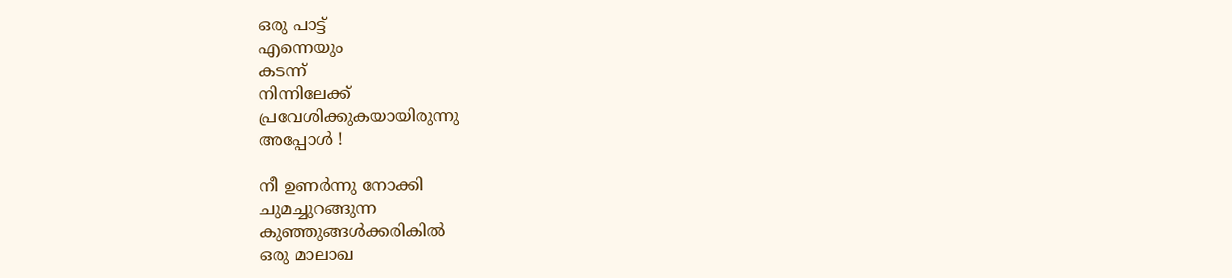ഒരു പാട്ട്
എന്നെയും
കടന്ന്
നിന്നിലേക്ക്‌
പ്രവേശിക്കുകയായിരുന്നു
അപ്പോള്‍ !

നീ ഉണര്‍ന്നു നോക്കി
ചുമച്ചുറങ്ങുന്ന
കുഞ്ഞുങ്ങള്‍ക്കരികില്‍
ഒരു മാലാഖ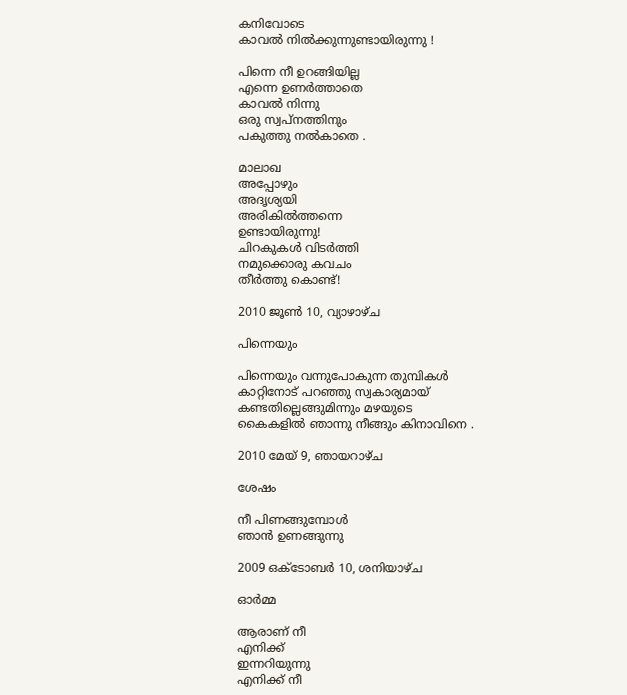കനിവോടെ
കാവല്‍ നില്‍ക്കുന്നുണ്ടായിരുന്നു !

പിന്നെ നീ ഉറങ്ങിയില്ല
എന്നെ ഉണര്‍ത്താതെ
കാവല്‍ നിന്നു
ഒരു സ്വപ്നത്തിനും
പകുത്തു നല്‍കാതെ .

മാലാഖ
അപ്പോഴും
അദൃശ്യയി
അരികില്‍ത്തന്നെ
ഉണ്ടായിരുന്നു!
ചിറകുകള്‍ വിടര്‍ത്തി
നമുക്കൊരു കവചം
തീര്‍ത്തു കൊണ്ട്!

2010 ജൂൺ 10, വ്യാഴാഴ്‌ച

പിന്നെയും

പിന്നെയും വന്നുപോകുന്ന തുമ്പികള്‍
കാറ്റിനോട് പറഞ്ഞു സ്വകാര്യമായ്
കണ്ടതില്ലെങ്ങുമിന്നും മഴയുടെ
കൈകളില്‍ ഞാന്നു നീങ്ങും കിനാവിനെ .

2010 മേയ് 9, ഞായറാഴ്‌ച

ശേഷം

നീ പിണങ്ങുമ്പോള്‍
ഞാന്‍ ഉണങ്ങുന്നു

2009 ഒക്‌ടോബർ 10, ശനിയാഴ്‌ച

ഓര്‍മ്മ

ആരാണ് നീ
എനിക്ക്
ഇന്നറിയുന്നു
എനിക്ക് നീ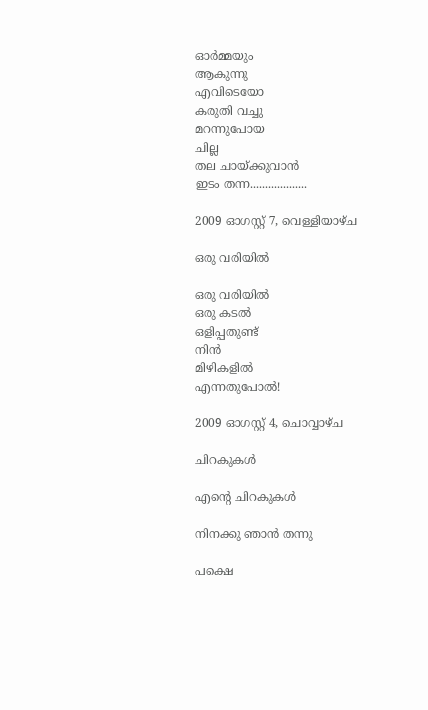ഓര്‍മ്മയും
ആകുന്നു
എവിടെയോ
കരുതി വച്ചു
മറന്നുപോയ
ചില്ല
തല ചായ്ക്കുവാന്‍
ഇടം തന്ന...................

2009 ഓഗസ്റ്റ് 7, വെള്ളിയാഴ്‌ച

ഒരു വരിയില്‍

ഒരു വരിയില്‍
ഒരു കടല്‍
ഒളിപ്പതുണ്ട്
നിന്‍
മിഴികളില്‍
എന്നതുപോല്‍!

2009 ഓഗസ്റ്റ് 4, ചൊവ്വാഴ്ച

ചിറകുകള്‍

എന്റെ ചിറകുകള്‍

നിനക്കു ഞാന്‍ തന്നു

പക്ഷെ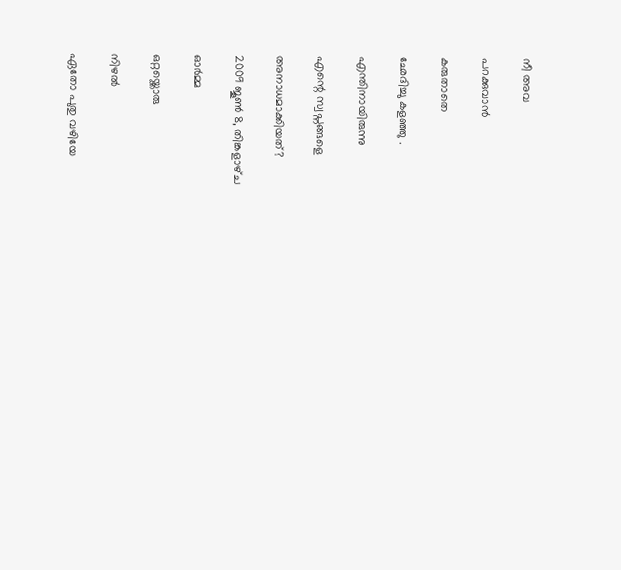നീ അവ

പറക്കുവാന്‍

കരുതാതെ

ഛേദിച്ചു കളഞ്ഞു .

എന്തിനായിരുന്നു

എന്റെ സ്വപ്നങ്ങളെ

അനാധമാക്കിയത്?

2009 ജൂൺ 8, തിങ്കളാഴ്‌ച

ഓര്‍മ്മ

ഒറ്റയ്ക്കൊരു

നിഴല്‍

ഏതോ പുതു വഴിയേ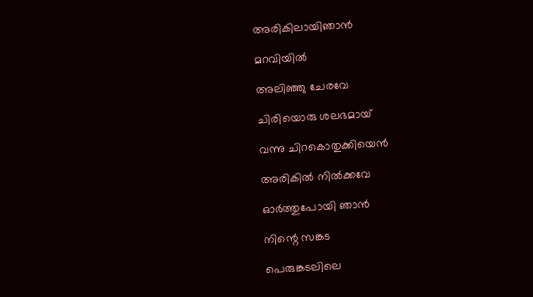അരികിലായിഞാന്‍

മറവിയില്‍

അലിഞ്ഞു ചേരവേ

ചിരിയൊരു ശലഭമായ്

വന്നു ചിറകൊതുക്കിയെന്‍

അരികില്‍ നില്‍ക്കവേ

ഓര്‍ത്തുപോയി ഞാന്‍

നിന്റെ സങ്കട

പെരുങ്കടലിലെ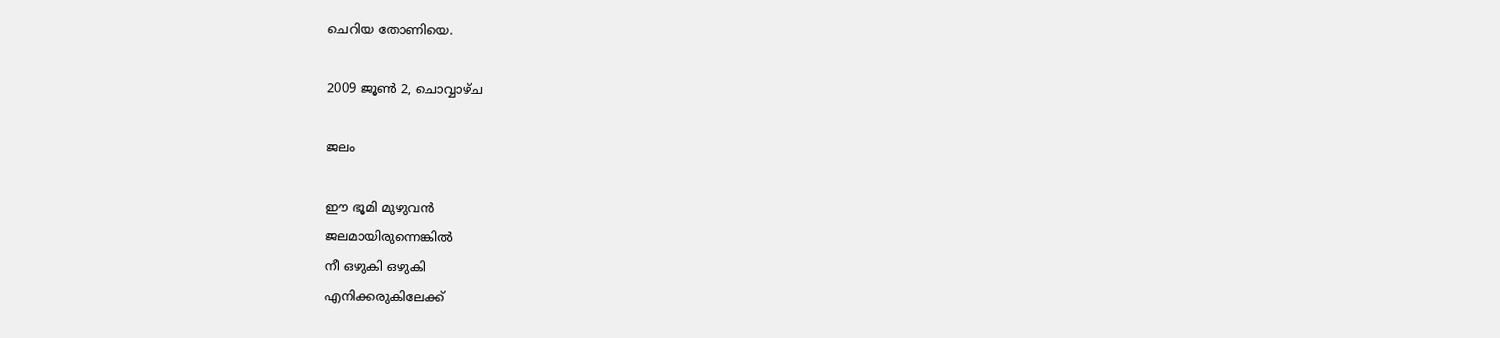ചെറിയ തോണിയെ.

2009 ജൂൺ 2, ചൊവ്വാഴ്ച

ജലം

ഈ ഭൂമി മുഴുവന്‍
ജലമായിരുന്നെങ്കില്‍
നീ ഒഴുകി ഒഴുകി
എനിക്കരുകിലേക്ക്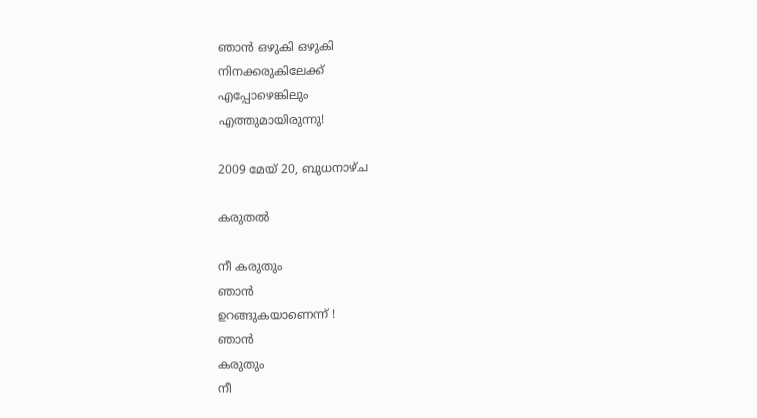ഞാന്‍ ഒഴുകി ഒഴുകി
നിനക്കരുകിലേക്ക്
എപ്പോഴെങ്കിലും
എത്തുമായിരുന്നു!

2009 മേയ് 20, ബുധനാഴ്‌ച

കരുതല്‍

നീ കരുതും
ഞാന്‍
ഉറങ്ങുകയാണെന്ന് !
ഞാന്‍
കരുതും
നീ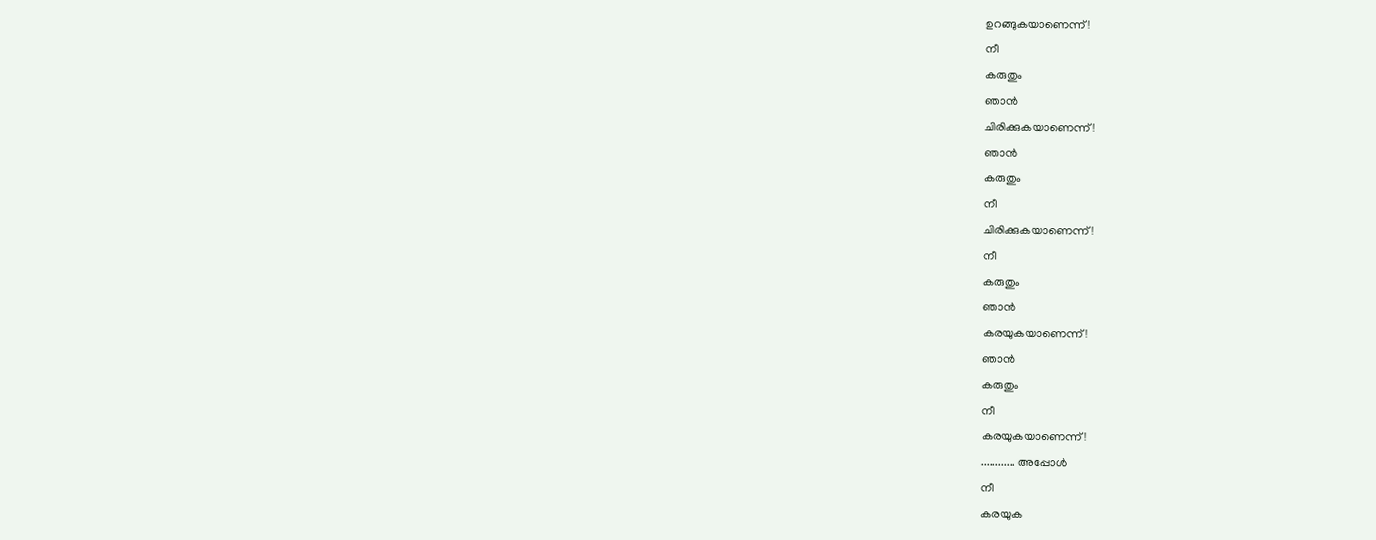ഉറങ്ങുകയാണെന്ന് !
നീ
കരുതും
ഞാന്‍
ചിരിക്കുകയാണെന്ന്!
ഞാന്‍
കരുതും
നീ
ചിരിക്കുകയാണെന്ന്!
നീ
കരുതും
ഞാന്‍
കരയുകയാണെന്ന്!
ഞാന്‍
കരുതും
നീ
കരയുകയാണെന്ന്!
............ അപ്പോള്‍
നീ
കരയുക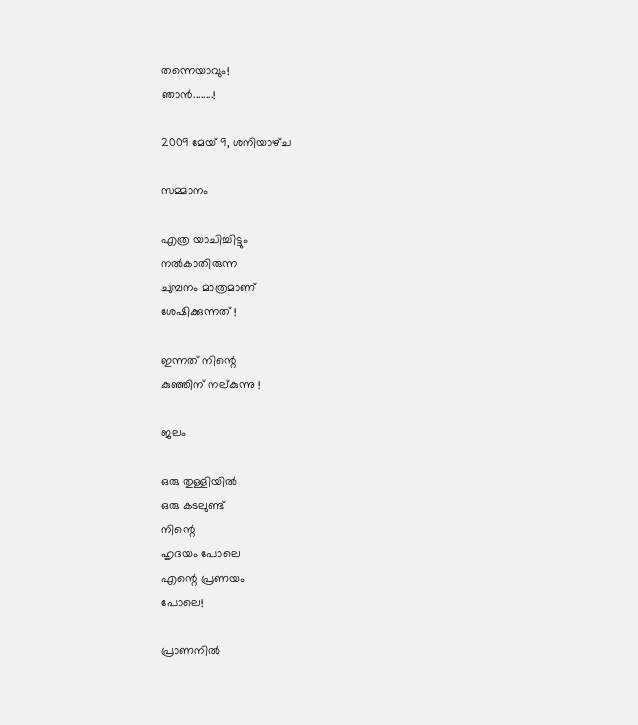തന്നെയാവും!
ഞാന്‍........!

2009 മേയ് 9, ശനിയാഴ്‌ച

സമ്മാനം

എത്ര യാചിച്ചിട്ടും
നല്‍കാതിരുന്ന
ചുമ്പനം മാത്രമാണ്
ശേഷിക്കുന്നത് !

ഇന്നത്‌ നിന്റെ
കുഞ്ഞിന് നല്കുന്നു !

ജലം

ഒരു തുള്ളിയില്‍
ഒരു കടലുണ്ട്
നിന്റെ
ഹൃദയം പോലെ
എന്റെ പ്രണയം
പോലെ!

പ്രാണനില്‍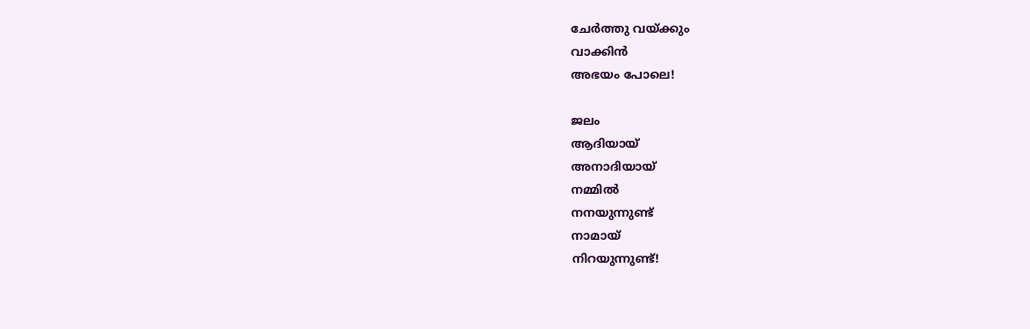ചേര്‍ത്തു വയ്ക്കും
വാക്കിന്‍
അഭയം പോലെ!

ജലം
ആദിയായ്
അനാദിയായ്
നമ്മില്‍
നനയുന്നുണ്ട്
നാമായ്
നിറയുന്നുണ്ട്!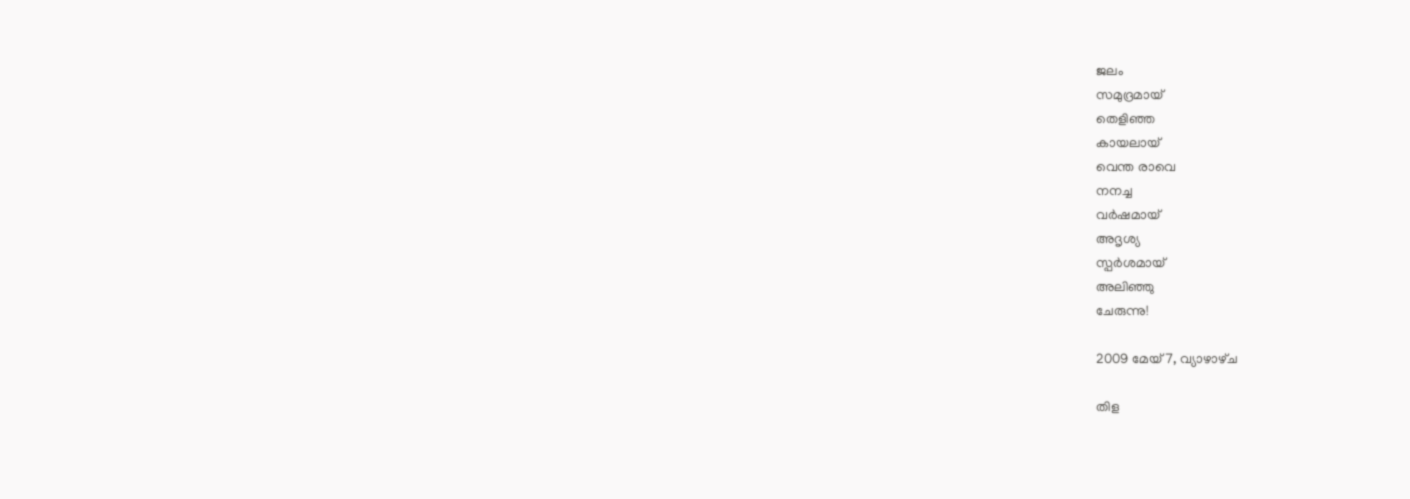ജലം
സമുദ്രമായ്
തെളിഞ്ഞ
കായലായ്
വെന്ത രാവെ
നനച്ച
വര്‍ഷമായ്‌
അദൃശ്യ
സ്പര്‍ശമായ്‌
അലിഞ്ഞു
ചേരുന്നു!

2009 മേയ് 7, വ്യാഴാഴ്‌ച

തിള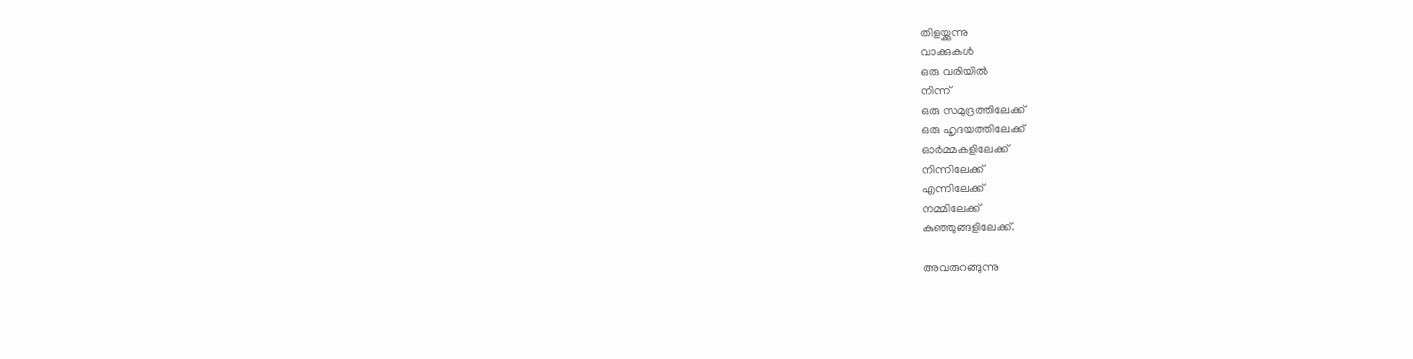തിളയ്ക്കുന്നു
വാക്കുകള്‍
ഒരു വരിയില്‍
നിന്ന്
ഒരു സമുദ്രത്തിലേക്ക്
ഒരു ഹൃദയത്തിലേക്ക്
ഓര്‍മ്മകളിലേക്ക്
നിന്നിലേക്ക്‌
എന്നിലേക്ക്‌
നമ്മിലേക്ക്‌
കുഞ്ഞുങ്ങളിലേക്ക്‌.

അവരുറങ്ങുന്നു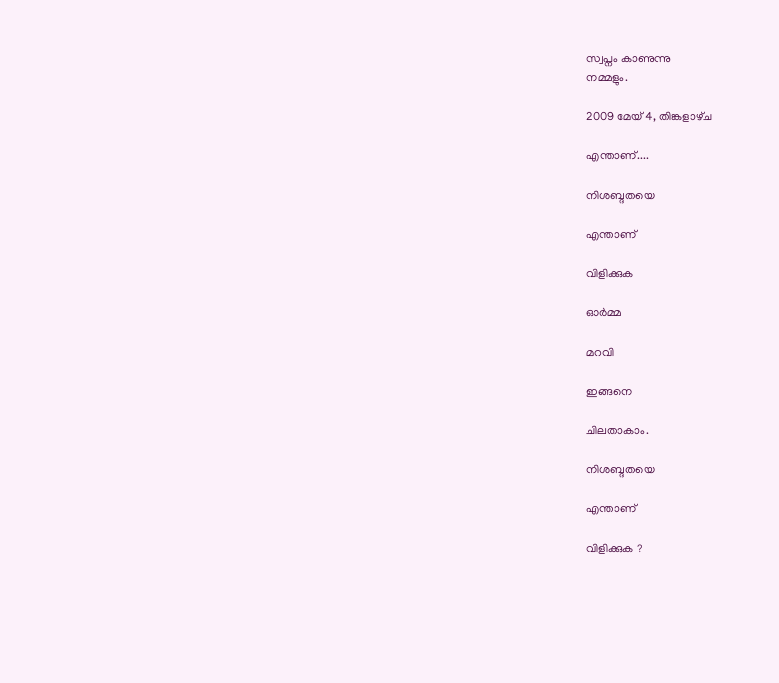സ്വപ്നം കാണുന്നു
നമ്മളും.

2009 മേയ് 4, തിങ്കളാഴ്‌ച

എന്താണ്....

നിശബ്ദതയെ

എന്താണ്

വിളിക്കുക

ഓര്‍മ്മ

മറവി

ഇങ്ങനെ

ചിലതാകാം.

നിശബ്ദതയെ

എന്താണ്

വിളിക്കുക ?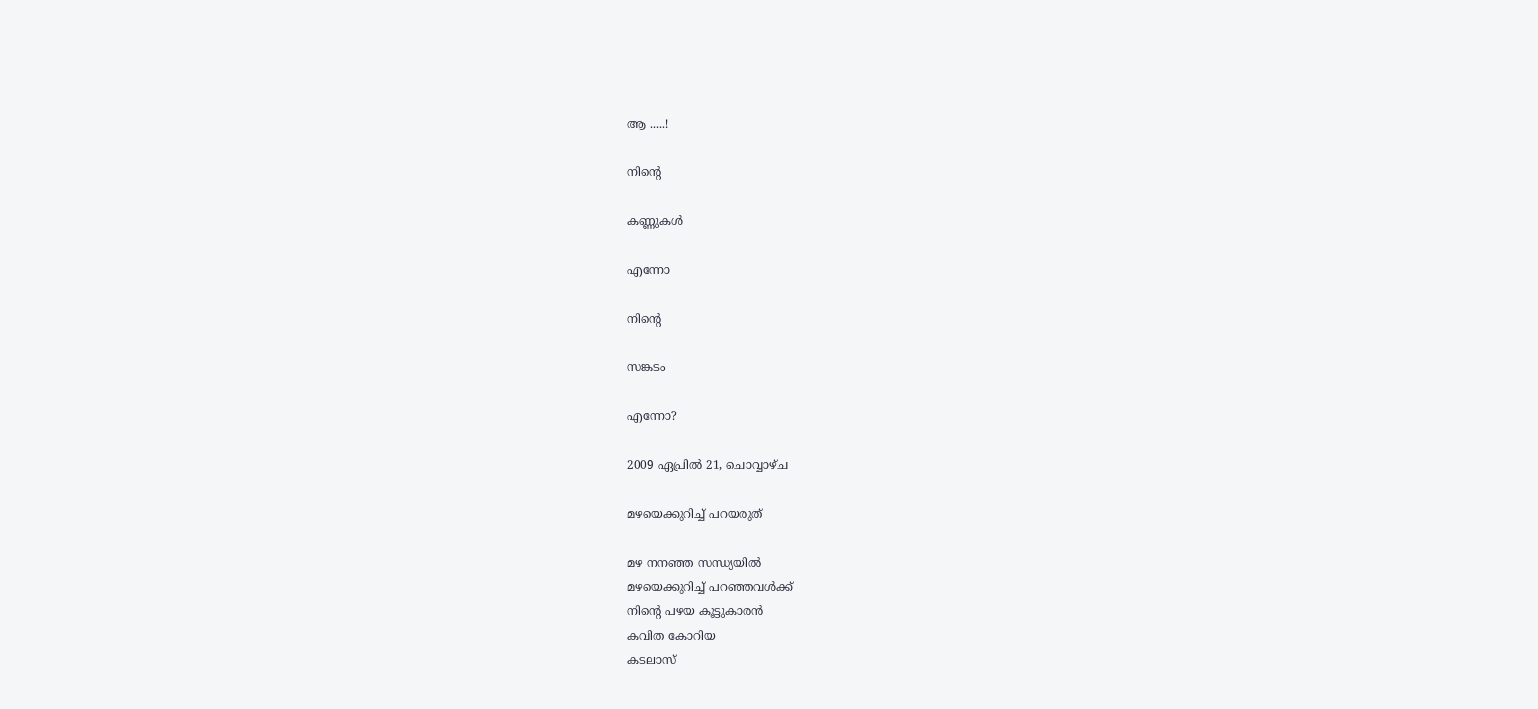ആ .....!

നിന്റെ

കണ്ണുകള്‍

എന്നോ

നിന്റെ

സങ്കടം

എന്നോ?

2009 ഏപ്രിൽ 21, ചൊവ്വാഴ്ച

മഴയെക്കുറിച്ച് പറയരുത്

മഴ നനഞ്ഞ സന്ധ്യയില്‍
മഴയെക്കുറിച്ച് പറഞ്ഞവള്‍ക്ക്
നിന്‍റെ പഴയ കൂട്ടുകാരന്‍
കവിത കോറിയ
കടലാസ്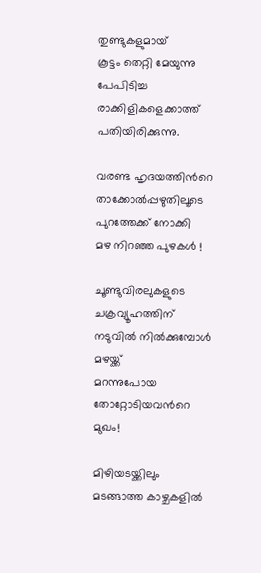തുണ്ടുകളുമായ്
കൂട്ടം തെറ്റി മേയുന്നു
പേപിടിച്ച രാക്കിളികളെക്കാത്ത്
പതിയിരിക്കുന്നു.

വരണ്ട ഹൃദയത്തിന്‍റെ
താക്കോല്‍പ്പഴുതിലൂടെ
പുറത്തേക്ക് നോക്കി
മഴ നിറഞ്ഞ പുഴകള്‍ !

ചൂണ്ടുവിരലുകളുടെ
ചക്രവ്യൂഹത്തിന്
നടുവില്‍ നില്‍ക്കുമ്പോള്‍
മഴയ്ക്ക്‌
മറന്നുപോയ
തോറ്റോടിയവന്‍റെ മുഖം!

മിഴിയടയ്ക്കിലും
മടങ്ങാത്ത കാഴ്ചകളില്‍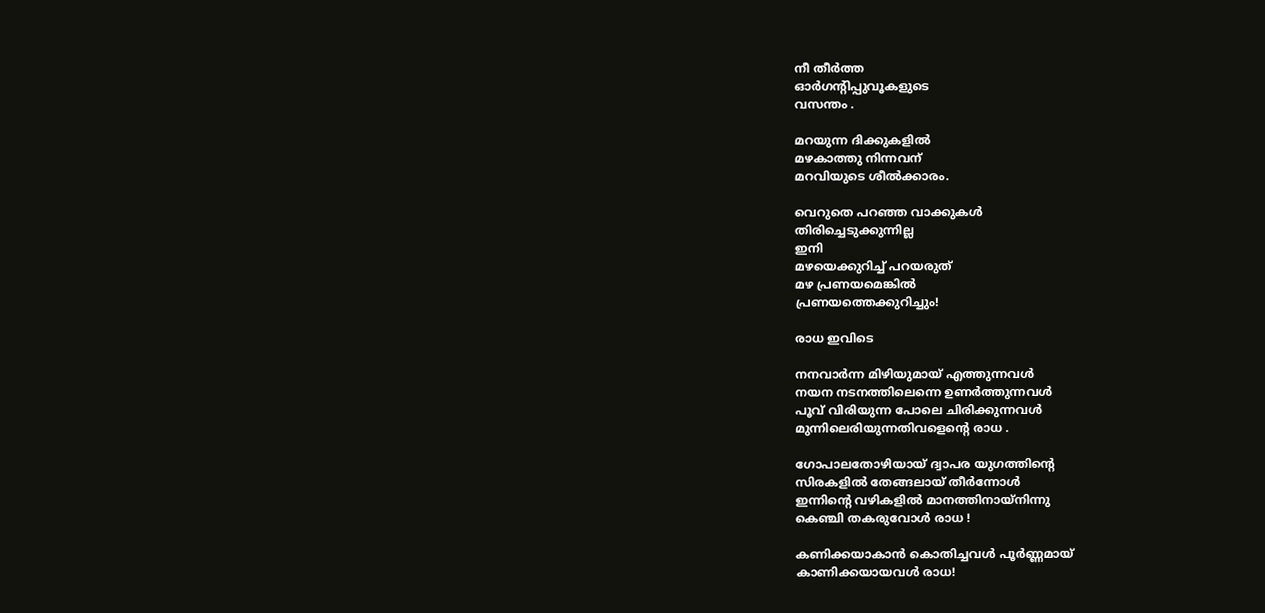നീ തീര്‍ത്ത
ഓര്‍ഗന്‍റിപ്പുവൂകളുടെ
വസന്തം .

മറയുന്ന ദിക്കുകളില്‍
മഴകാത്തു നിന്നവന്
മറവിയുടെ ശീല്‍ക്കാരം.

വെറുതെ പറഞ്ഞ വാക്കുകള്‍
തിരിച്ചെടുക്കുന്നില്ല
ഇനി
മഴയെക്കുറിച്ച് പറയരുത്
മഴ പ്രണയമെങ്കില്‍
പ്രണയത്തെക്കുറിച്ചും!

രാധ ഇവിടെ

നനവാര്‍ന്ന മിഴിയുമായ് എത്തുന്നവള്‍
നയന നടനത്തിലെന്നെ ഉണര്‍ത്തുന്നവള്‍
പൂവ് വിരിയുന്ന പോലെ ചിരിക്കുന്നവള്‍
മുന്നിലെരിയുന്നതിവളെന്‍റെ രാധ .

ഗോപാലതോഴിയായ് ദ്വാപര യുഗത്തിന്‍റെ
സിരകളില്‍ തേങ്ങലായ് തീര്‍ന്നോള്‍
ഇന്നിന്‍റെ വഴികളില്‍ മാനത്തിനായ്നിന്നു
കെഞ്ചി തകരുവോള്‍ രാധ !

കണിക്കയാകാന്‍ കൊതിച്ചവള്‍ പൂര്‍ണ്ണമായ്
കാണിക്കയായവള്‍ രാധ!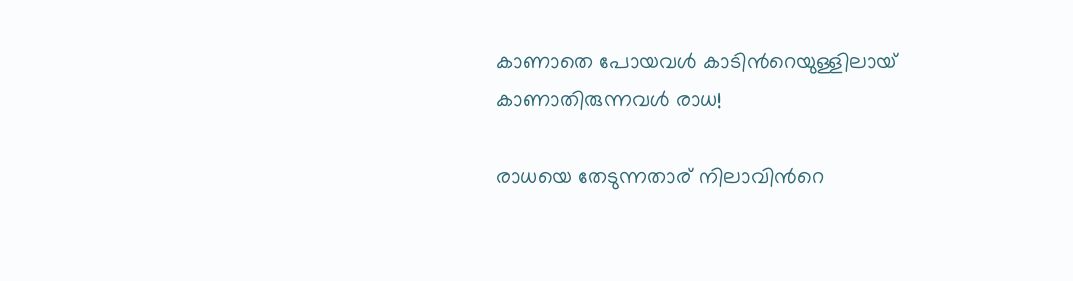കാണാതെ പോയവള്‍ കാടിന്‍റെയുള്ളിലായ്
കാണാതിരുന്നവള്‍ രാധ!

രാധയെ തേടുന്നതാര് നിലാവിന്‍റെ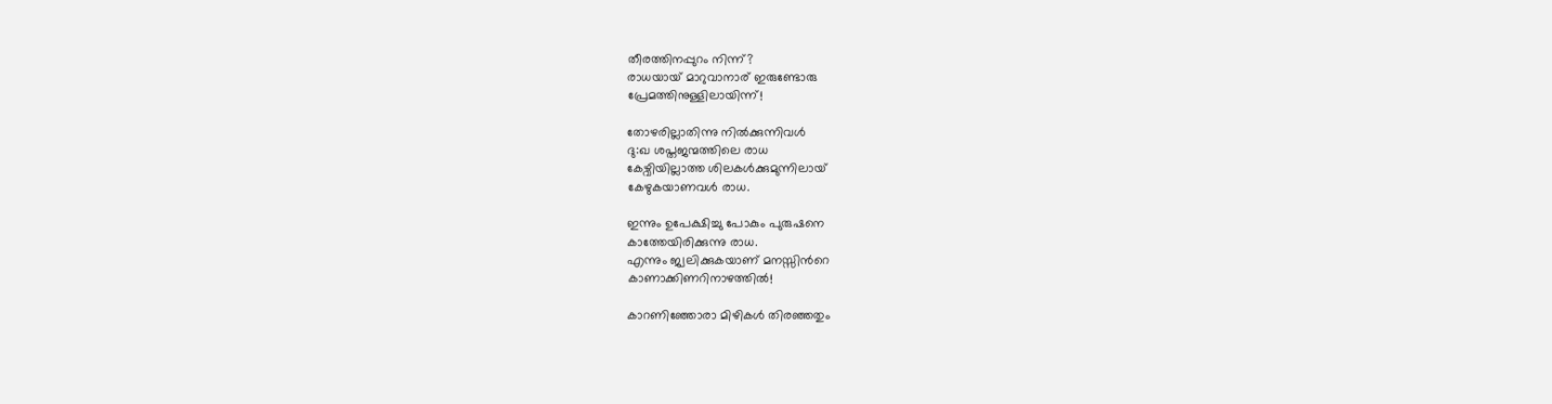തീരത്തിനപ്പുറം നിന്ന്?
രാധയായ് മാറുവാനാര് ഇരുണ്ടോരു
പ്രേമത്തിനുള്ളിലായിന്ന്!

തോഴരില്ലാതിന്നു നില്‍ക്കുന്നിവള്‍
ദു:ഖ ശപ്തജന്മത്തിലെ രാധ
കേഴ്വിയില്ലാത്ത ശിലകള്‍ക്കുമുന്നിലായ്
കേഴുകയാണവള്‍ രാധ.

ഇന്നും ഉപേക്ഷിച്ചു പോകും പുരുഷനെ
കാത്തേയിരിക്കുന്നു രാധ.
എന്നും ജ്വലിക്കുകയാണ് മനസ്സിന്‍റെ
കാണാക്കിണറിനാഴത്തില്‍!

കാറണിഞ്ഞോരാ മിഴികള്‍ തിരഞ്ഞതും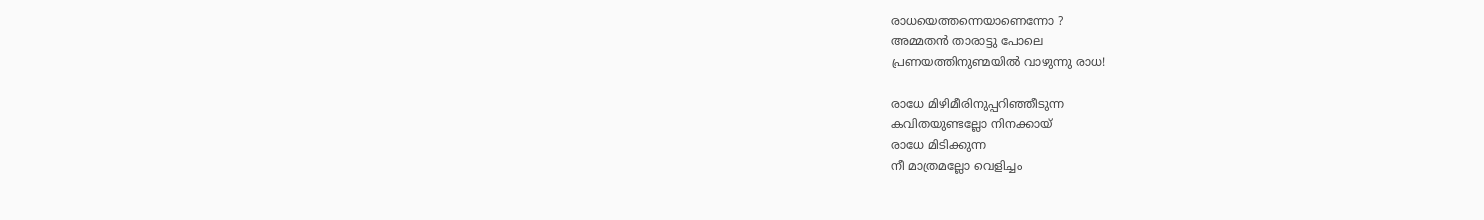രാധയെത്തന്നെയാണെന്നോ ?
അമ്മതന്‍ താരാട്ടു പോലെ
പ്രണയത്തിനുണ്മയില്‍ വാഴുന്നു രാധ!

രാധേ മിഴിമീരിനുപ്പറിഞ്ഞീടുന്ന
കവിതയുണ്ടല്ലോ നിനക്കായ്‌
രാധേ മിടിക്കുന്ന
നീ മാത്രമല്ലോ വെളിച്ചം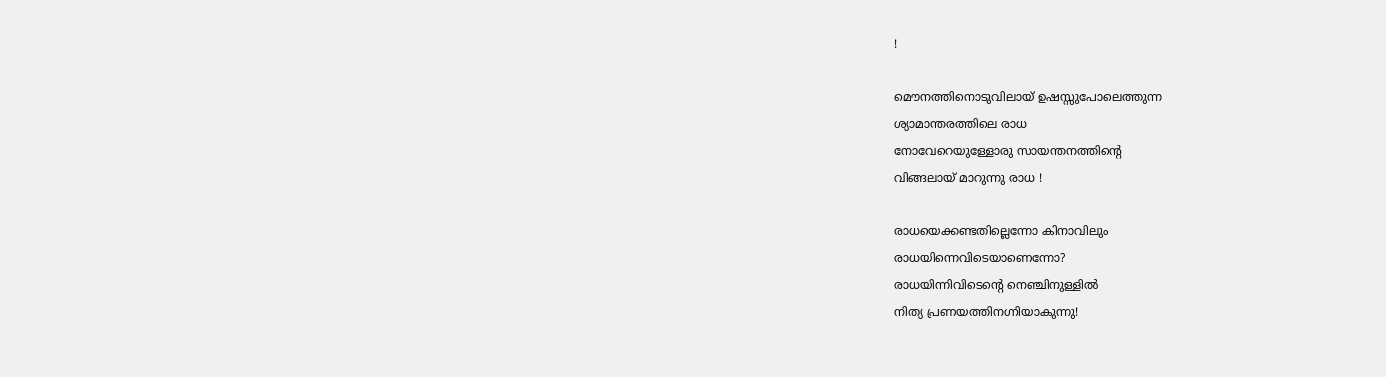!

മൌനത്തിനൊടുവിലായ് ഉഷസ്സുപോലെത്തുന്ന
ശ്യാമാന്തരത്തിലെ രാധ
നോവേറെയുള്ളോരു സായന്തനത്തിന്‍റെ
വിങ്ങലായ് മാറുന്നു രാധ !

രാധയെക്കണ്ടതില്ലെന്നോ കിനാവിലും
രാധയിന്നെവിടെയാണെന്നോ?
രാധയിന്നിവിടെന്‍റെ നെഞ്ചിനുള്ളില്‍
നിത്യ പ്രണയത്തിനഗ്നിയാകുന്നു!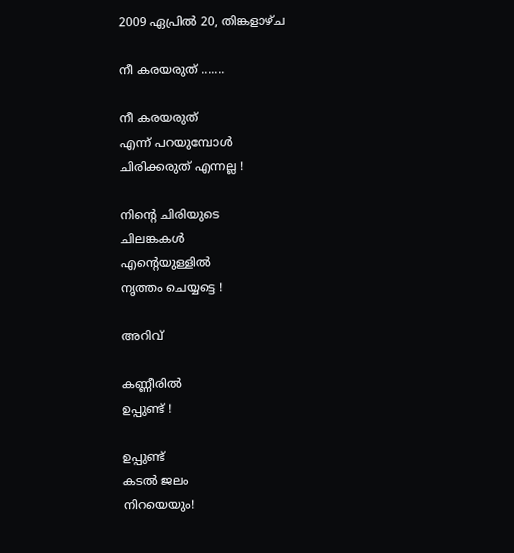2009 ഏപ്രിൽ 20, തിങ്കളാഴ്‌ച

നീ കരയരുത് .......

നീ കരയരുത്
എന്ന് പറയുമ്പോള്‍
ചിരിക്കരുത് എന്നല്ല !

നിന്‍റെ ചിരിയുടെ
ചിലങ്കകള്‍
എന്‍റെയുള്ളില്‍
നൃത്തം ചെയ്യട്ടെ !

അറിവ്

കണ്ണീരില്‍
ഉപ്പുണ്ട്‌ !

ഉപ്പുണ്ട്‌
കടല്‍ ജലം
നിറയെയും!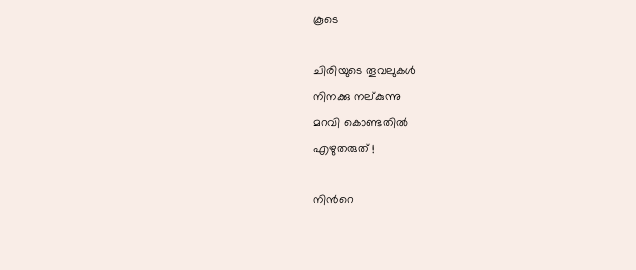കൂടെ

ചിരിയുടെ തൂവലുകള്‍
നിനക്കു നല്കുന്നു
മറവി കൊണ്ടതില്‍
എഴുതരുത് !

നിന്‍റെ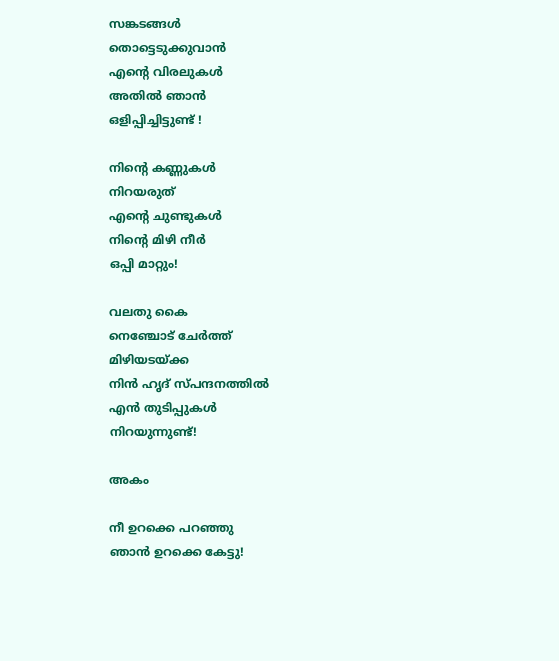സങ്കടങ്ങള്‍
തൊട്ടെടുക്കുവാന്‍
എന്‍റെ വിരലുകള്‍
അതില്‍ ഞാന്‍
ഒളിപ്പിച്ചിട്ടുണ്ട് !

നിന്‍റെ കണ്ണുകള്‍
നിറയരുത്
എന്‍റെ ചുണ്ടുകള്‍
നിന്‍റെ മിഴി നീര്‍
ഒപ്പി മാറ്റും!

വലതു കൈ
നെഞ്ചോട്‌ ചേര്‍ത്ത്
മിഴിയടയ്ക്ക
നിന്‍ ഹൃദ്‌ സ്പന്ദനത്തില്‍
എന്‍ തുടിപ്പുകള്‍
നിറയുന്നുണ്ട്!

അകം

നീ ഉറക്കെ പറഞ്ഞു
ഞാന്‍ ഉറക്കെ കേട്ടു!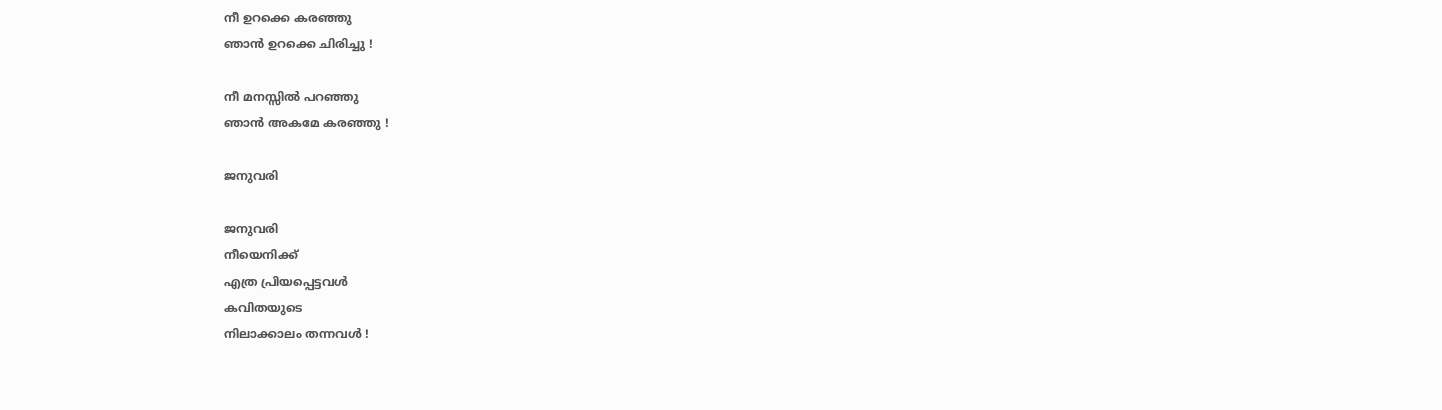നീ ഉറക്കെ കരഞ്ഞു
ഞാന്‍ ഉറക്കെ ചിരിച്ചു !

നീ മനസ്സില്‍ പറഞ്ഞു
ഞാന്‍ അകമേ കരഞ്ഞു !

ജനുവരി

ജനുവരി
നീയെനിക്ക്
എത്ര പ്രിയപ്പെട്ടവള്‍
കവിതയുടെ
നിലാക്കാലം തന്നവള്‍ !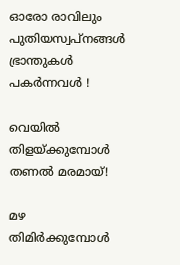ഓരോ രാവിലും
പുതിയസ്വപ്നങ്ങള്‍
ഭ്രാന്തുകള്‍
പകര്‍ന്നവള്‍ !

വെയില്‍
തിളയ്ക്കുമ്പോള്‍
തണല്‍ മരമായ്‌!

മഴ
തിമിര്‍ക്കുമ്പോള്‍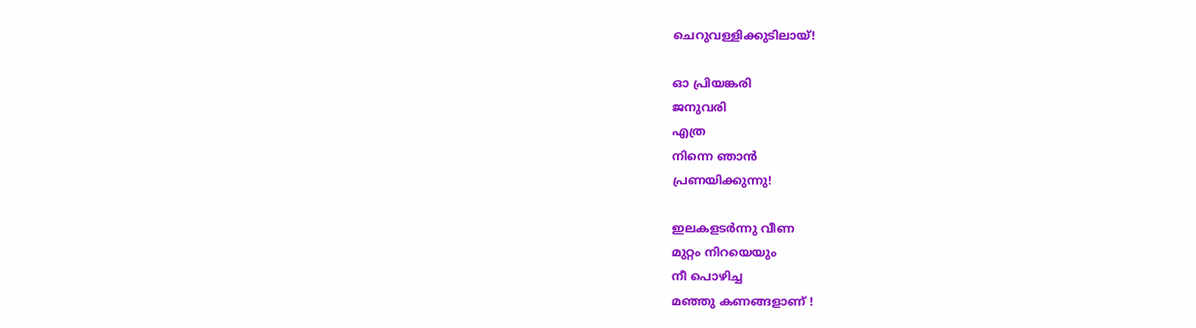ചെറുവള്ളിക്കുടിലായ്!

ഓ പ്രിയങ്കരി
ജനുവരി
എത്ര
നിന്നെ ഞാന്‍
പ്രണയിക്കുന്നു!

ഇലകളടര്‍ന്നു വീണ
മുറ്റം നിറയെയും
നീ പൊഴിച്ച
മഞ്ഞു കണങ്ങളാണ്‌ !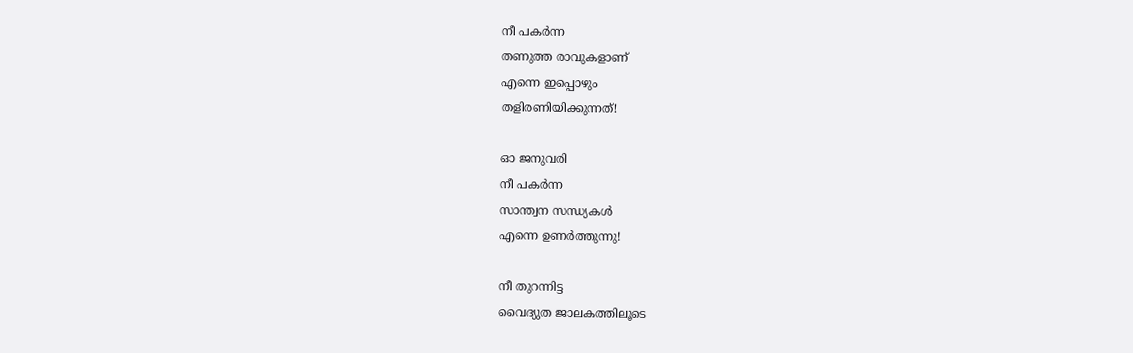നീ പകര്‍ന്ന
തണുത്ത രാവുകളാണ്
എന്നെ ഇപ്പൊഴും
തളിരണിയിക്കുന്നത്!

ഓ ജനുവരി
നീ പകര്‍ന്ന
സാന്ത്വന സന്ധ്യകള്‍
എന്നെ ഉണര്‍ത്തുന്നു!

നീ തുറന്നിട്ട
വൈദ്യുത ജാലകത്തിലൂടെ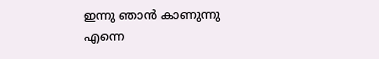ഇന്നു ഞാന്‍ കാണുന്നു
എന്നെ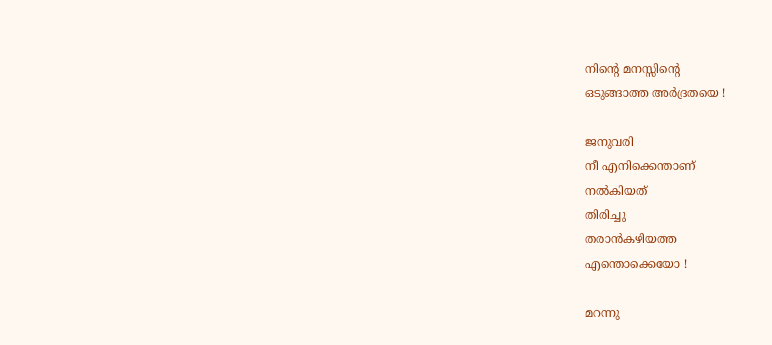നിന്‍റെ മനസ്സിന്‍റെ
ഒടുങ്ങാത്ത അര്‍ദ്രതയെ !

ജനുവരി
നീ എനിക്കെന്താണ്
നല്‍കിയത്
തിരിച്ചു
തരാന്‍കഴിയത്ത
എന്തൊക്കെയോ !

മറന്നു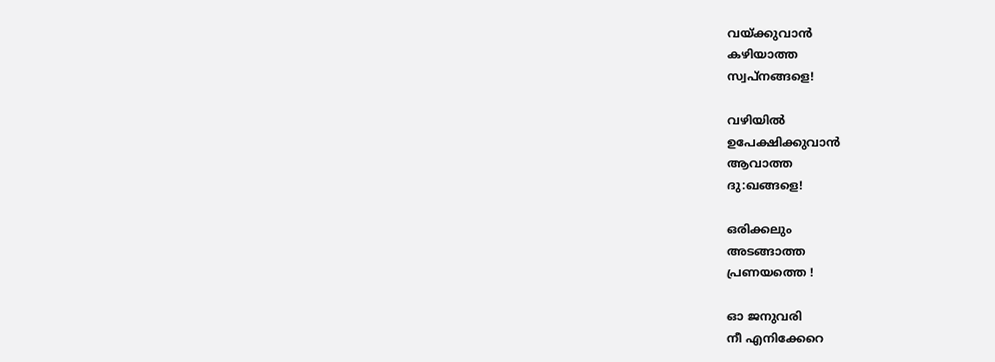വയ്ക്കുവാന്‍
കഴിയാത്ത
സ്വപ്നങ്ങളെ!

വഴിയില്‍
ഉപേക്ഷിക്കുവാന്‍
ആവാത്ത
ദു:ഖങ്ങളെ!

ഒരിക്കലും
അടങ്ങാത്ത
പ്രണയത്തെ !

ഓ ജനുവരി
നീ എനിക്കേറെ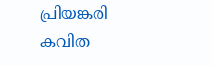പ്രിയങ്കരി
കവിത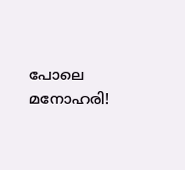പോലെ
മനോഹരി!